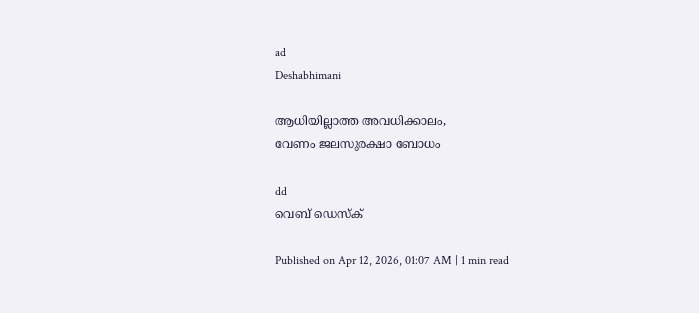ad
Deshabhimani

ആധിയില്ലാത്ത അവധിക്കാലം,
വേണം ജലസുരക്ഷാ ബോധം

dd
വെബ് ഡെസ്ക്

Published on Apr 12, 2026, 01:07 AM | 1 min read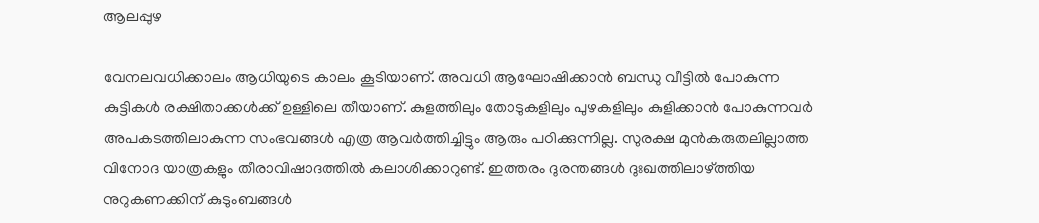ആലപ്പുഴ

വേനലവധിക്കാലം ആധിയുടെ കാലം കൂടിയാണ്. അവധി ആഘോഷിക്കാൻ ബന്ധു വീട്ടിൽ പോകുന്ന കുട്ടികൾ രക്ഷിതാക്കൾക്ക്‌ ഉള്ളിലെ തീയാണ്‌. കുളത്തിലും തോടുകളിലും പുഴകളിലും കുളിക്കാൻ പോകുന്നവർ അപകടത്തിലാകുന്ന സംഭവങ്ങൾ എത്ര ആവർത്തിച്ചിട്ടും ആരും പഠിക്കുന്നില്ല. സുരക്ഷ മുൻകരുതലില്ലാത്ത വിനോദ യാത്രകളും തീരാവിഷാദത്തിൽ കലാശിക്കാറുണ്ട്‌. ഇത്തരം ദുരന്തങ്ങൾ ദുഃഖത്തിലാഴ്‌ത്തിയ നുറുകണക്കിന്‌ കുടുംബങ്ങൾ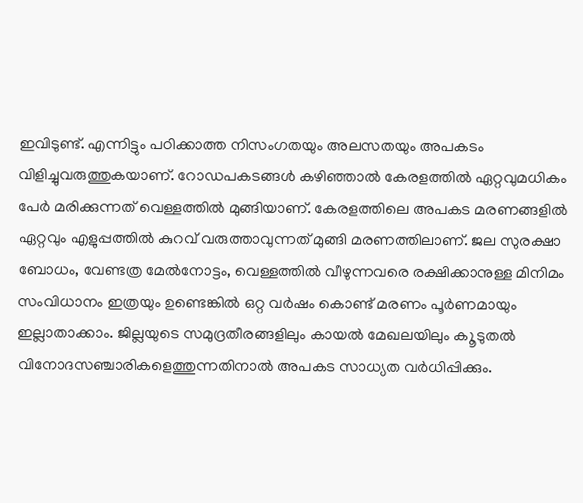ഇവിടുണ്ട്‌. എന്നിട്ടും പഠിക്കാത്ത നിസംഗതയും അലസതയും അപകടം വിളിച്ചുവരുത്തുകയാണ്‌. റോഡപകടങ്ങൾ കഴിഞ്ഞാൽ കേരളത്തിൽ ഏറ്റവുമധികം പേർ മരിക്കുന്നത് വെള്ളത്തിൽ മുങ്ങിയാണ്. കേരളത്തിലെ അപകട മരണങ്ങളിൽ ഏറ്റവും എളുപ്പത്തിൽ കുറവ് വരുത്താവുന്നത് മുങ്ങി മരണത്തിലാണ്. ജല സുരക്ഷാ ബോധം, വേണ്ടത്ര മേൽനോട്ടം, വെള്ളത്തിൽ വീഴുന്നവരെ രക്ഷിക്കാനുള്ള മിനിമം സംവിധാനം ഇത്രയും ഉണ്ടെങ്കിൽ ഒറ്റ വർഷം കൊണ്ട് മരണം പൂർണമായും ഇല്ലാതാക്കാം. ജില്ലയുടെ സമുദ്രതീരങ്ങളിലും കായൽ മേഖലയിലും ക‍ൂടുതൽ വിനോദസഞ്ചാരികളെത്തുന്നതിനാൽ അപകട സാധ്യത വർധിപ്പിക്കും.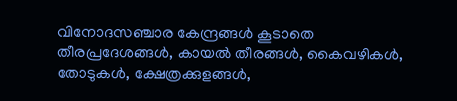വിനോദസഞ്ചാര കേന്ദ്രങ്ങൾ കൂടാതെ തീരപ്രദേശങ്ങൾ, കായൽ തീരങ്ങൾ, കൈവഴികൾ, തോടുകൾ, ക്ഷേത്രക്കുളങ്ങൾ,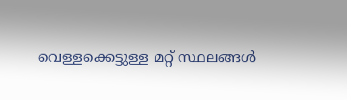വെള്ളക്കെട്ടുള്ള മറ്റ് സ്ഥലങ്ങൾ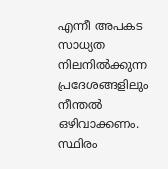എന്നീ അപകട സാധ്യത നിലനിൽക്കുന്ന പ്രദേശങ്ങളിലും നീന്തൽ ഒഴിവാക്കണം. സ്ഥിരം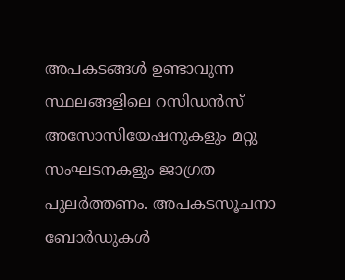അപകടങ്ങൾ ഉണ്ടാവുന്ന സ്ഥലങ്ങളിലെ റസിഡൻസ് അസോസിയേഷനുകളും മറ്റു സംഘടനകളും ജാഗ്രത പുലർത്തണം. അപകടസൂചനാ ബോർഡുകൾ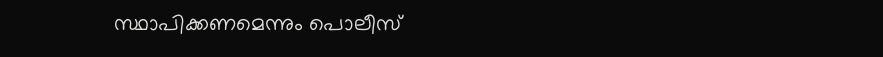സ്ഥാപിക്കണമെന്നും പൊലീസ്‌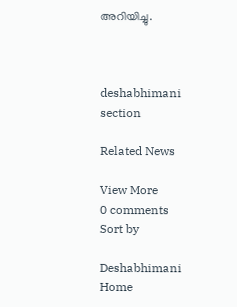അറിയിച്ചു.



deshabhimani section

Related News

View More
0 comments
Sort by

Deshabhimani
Home